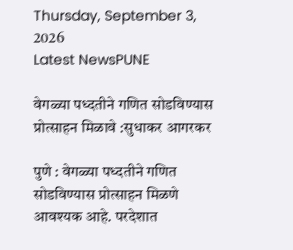Thursday, September 3, 2026
Latest NewsPUNE

वेगळ्या पध्दतीने गणित सोडविण्यास प्रोत्साहन मिळावे :सुधाकर आगरकर

पुणे : वेगळ्या पध्दतीने गणित सोडविण्यास प्रोत्साहन मिळणे आवश्यक आहे. परदेशात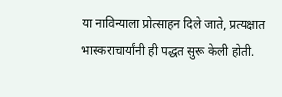या नाविन्याला प्रोत्साहन दिले जाते, प्रत्यक्षात भास्कराचार्यांनी ही पद्धत सुरू केली होती.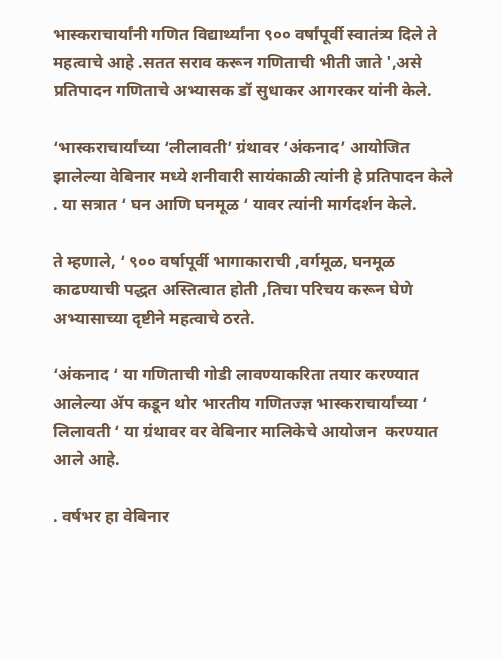भास्कराचार्यांनी गणित विद्यार्थ्यांना ९०० वर्षांपूर्वी स्वातंत्र्य दिले ते महत्वाचे आहे .सतत सराव करून गणिताची भीती जाते ',असे प्रतिपादन गणिताचे अभ्यासक डॉ सुधाकर आगरकर यांनी केले.

‘भास्कराचार्यांच्या ‘लीलावती’ ग्रंथावर ‘अंकनाद’ आयोजित झालेल्या वेबिनार मध्ये शनीवारी सायंकाळी त्यांनी हे प्रतिपादन केले . या सत्रात ‘ घन आणि घनमूळ ‘ यावर त्यांनी मार्गदर्शन केले.

ते म्हणाले, ‘ ९०० वर्षापूर्वी भागाकाराची ,वर्गमूळ, घनमूळ काढण्याची पद्धत अस्तित्वात होती ,तिचा परिचय करून घेणे अभ्यासाच्या दृष्टीने महत्वाचे ठरते.

‘अंकनाद ‘ या गणिताची गोडी लावण्याकरिता तयार करण्यात आलेल्या ॲप कडून थोर भारतीय गणितज्ज्ञ भास्कराचार्यांच्या ‘ लिलावती ‘ या ग्रंथावर वर वेबिनार मालिकेचे आयोजन  करण्यात आले आहे.

. वर्षभर हा वेबिनार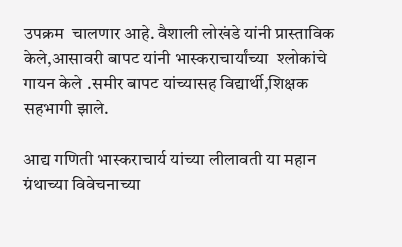उपक्रम  चालणार आहे. वैशाली लोखंडे यांनी प्रास्ताविक केले,आसावरी बापट यांनी भास्कराचार्यांच्या  श्लोकांचे गायन केले .समीर बापट यांच्यासह विद्यार्थी,शिक्षक सहभागी झाले.

आद्य गणिती भास्कराचार्य यांच्या लीलावती या महान ग्रंथाच्या विवेचनाच्या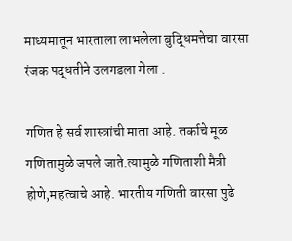माध्यमातून भारताला लाभलेला बुद्धिमत्तेचा वारसा  रंजक पद्धतीने उलगडला गेला .

गणित हे सर्व शास्त्रांची माता आहे. तर्काचे मूळ गणितामुळे जपले जाते.त्यामुळे गणिताशी मैत्री होणे,महत्वाचे आहे. भारतीय गणिती वारसा पुढे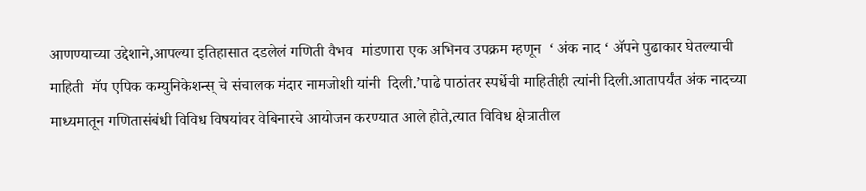आणण्याच्या उद्देशाने,आपल्या इतिहासात दडलेलं गणिती वैभव  मांडणारा एक अभिनव उपक्रम म्हणून  ‘ अंक नाद ‘ ॲपने पुढाकार घेतल्याची माहिती  मॅप एपिक कम्युनिकेशन्स् चे संचालक मंदार नामजोशी यांनी  दिली.’पाढे पाठांतर स्पर्धेची माहितीही त्यांनी दिली.आतापर्यंत अंक नादच्या माध्यमातून गणितासंबंधी विविध विषयांवर वेबिनारचे आयोजन करण्यात आले होते,त्यात विविध क्षेत्रातील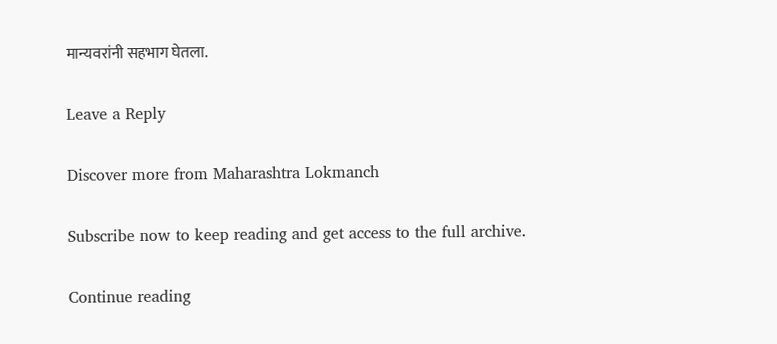मान्यवरांनी सहभाग घेतला.

Leave a Reply

Discover more from Maharashtra Lokmanch

Subscribe now to keep reading and get access to the full archive.

Continue reading